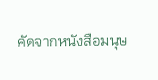คัดจากหนังสือมนุษ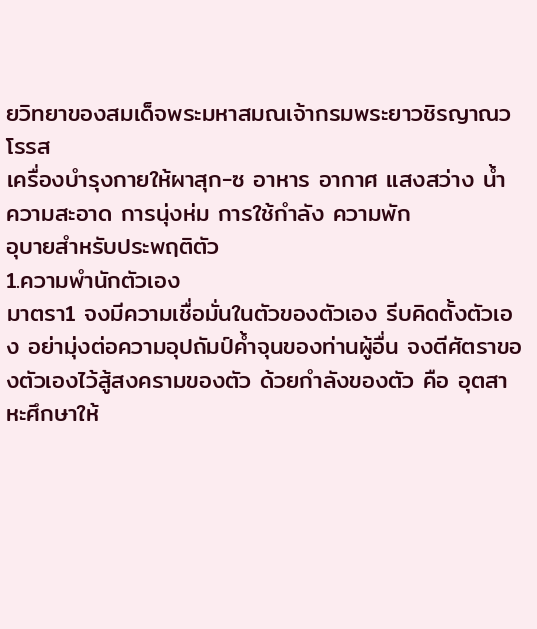ยวิทยาของสมเด็จพระมหาสมณเจ้ากรมพระยาวชิรญาณวโรรส
เครื่องบำรุงกายให้ผาสุก-ซ อาหาร อากาศ แสงสว่าง น้ำ ความสะอาด การนุ่งห่ม การใช้กำลัง ความพัก
อุบายสำหรับประพฤติตัว
1.ความพำนักตัวเอง
มาตรา1 จงมีความเชื่อมั่นในตัวของตัวเอง รีบคิดตั้งตัวเอง อย่ามุ่งต่อความอุปถัมป์ค้ำจุนของท่านผู้อื่น จงตีศัตราของตัวเองไว้สู้สงครามของตัว ด้วยกำลังของตัว คือ อุตสาหะศึกษาให้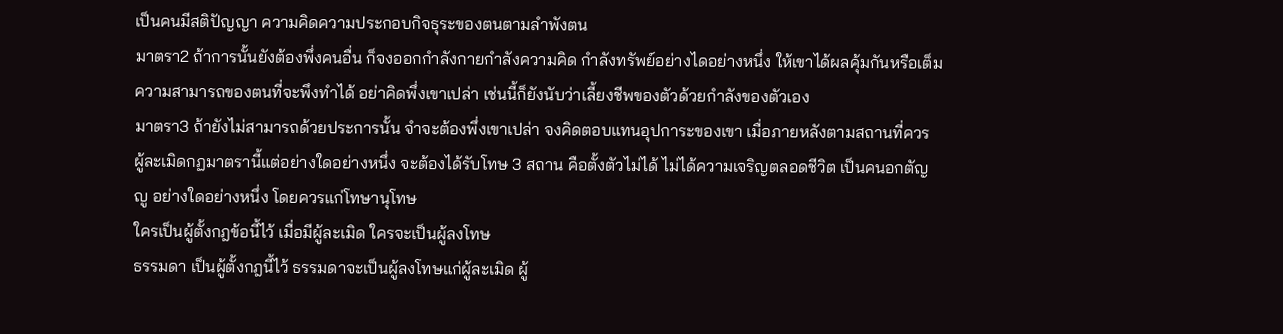เป็นคนมีสติปัญญา ความคิดความประกอบกิจธุระของตนตามลำพังตน
มาตรา2 ถ้าการนั้นยังต้องพึ่งคนอื่น ก็จงออกกำลังกายกำลังความคิด กำลังทรัพย์อย่างไดอย่างหนึ่ง ให้เขาได้ผลคุ้มกันหรือเต็มความสามารถของตนที่จะพึงทำได้ อย่าคิดพึ่งเขาเปล่า เช่นนี้ก็ยังนับว่าเลี้ยงชีพของตัวด้วยกำลังของตัวเอง
มาตรา3 ถ้ายังไม่สามารถด้วยประการนั้น จำจะต้องพึ่งเขาเปล่า จงคิดตอบแทนอุปการะของเขา เมื่อภายหลังตามสถานที่ควร
ผู้ละเมิดกฏมาตรานี้แต่อย่างใดอย่างหนึ่ง จะต้องได้รับโทษ 3 สถาน คือตั้งตัวไม่ได้ ไม่ได้ความเจริญตลอดชีวิต เป็นคนอกตัญญู อย่างใดอย่างหนึ่ง โดยควรแก่โทษานุโทษ
ใครเป็นผู้ตั้งกฎข้อนี้ไว้ เมื่อมีผู้ละเมิด ใครจะเป็นผู้ลงโทษ
ธรรมดา เป็นผู้ตั้งกฎนี้ไว้ ธรรมดาจะเป็นผู้ลงโทษแก่ผู้ละเมิด ผู้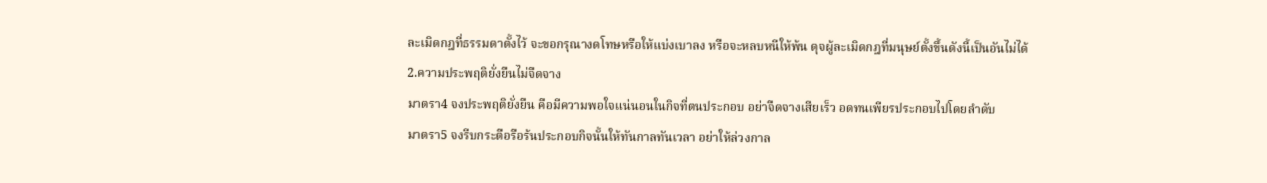ละเมิดกฎที่ธรรมดาตั้งไว้ จะขอกรุณางดโทษหรือให้แบ่งเบาลง หรือจะหลบหนีให้พ้น ดุจผู้ละเมิดกฎที่มนุษย์ตั้งขึ้นดังนี้เป็นอันไม่ได้
2.ความประพฤติยั่งยืนไม่จืดจาง
มาตรา4 จงประพฤติยั่งยืน คือมีความพอใจแน่นอนในกิจที่ตนประกอบ อย่าจืดจางเสียเร็ว อดทนเพียรประกอบไปโดยลำดับ
มาตรา5 จงรีบกระตือรือร้นประกอบกิจนั้นให้ทันกาลทันเวลา อย่าให้ล่วงกาล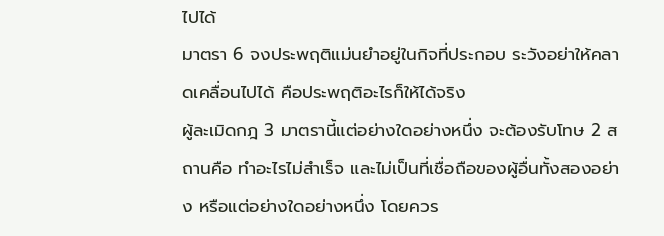ไปได้
มาตรา 6 จงประพฤติแม่นยำอยู่ในกิจที่ประกอบ ระวังอย่าให้คลาดเคลื่อนไปได้ คือประพฤติอะไรก็ให้ได้จริง
ผู้ละเมิดกฎ 3 มาตรานี้แต่อย่างใดอย่างหนึ่ง จะต้องรับโทษ 2 สถานคือ ทำอะไรไม่สำเร็จ และไม่เป็นที่เชื่อถือของผู้อื่นทั้งสองอย่าง หรือแต่อย่างใดอย่างหนึ่ง โดยควร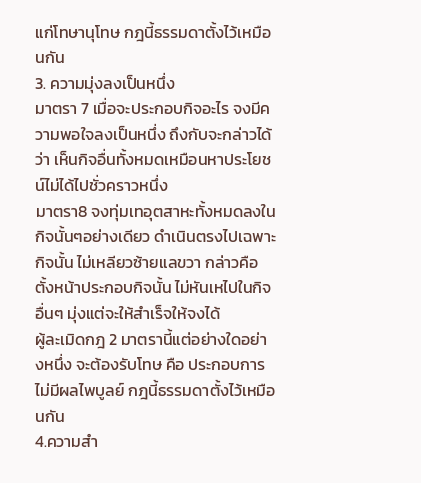แก่โทษานุโทษ กฎนี้ธรรมดาตั้งไว้เหมือนกัน
3. ความมุ่งลงเป็นหนึ่ง
มาตรา 7 เมื่อจะประกอบกิจอะไร จงมีความพอใจลงเป็นหนึ่ง ถึงกับจะกล่าวได้ว่า เห็นกิจอื่นทั้งหมดเหมือนหาประโยชน์ไม่ได้ไปชั่วคราวหนึ่ง
มาตรา8 จงทุ่มเทอุตสาหะทั้งหมดลงในกิจนั้นๆอย่างเดียว ดำเนินตรงไปเฉพาะกิจนั้น ไม่เหลียวซ้ายแลขวา กล่าวคือ ตั้งหน้าประกอบกิจนั้น ไม่หันเหไปในกิจอื่นๆ มุ่งแต่จะให้สำเร็จให้จงได้
ผู้ละเมิดกฎ 2 มาตรานี้แต่อย่างใดอย่างหนึ่ง จะต้องรับโทษ คือ ประกอบการไม่มีผลไพบูลย์ กฎนี้ธรรมดาตั้งไว้เหมือนกัน
4.ความสำ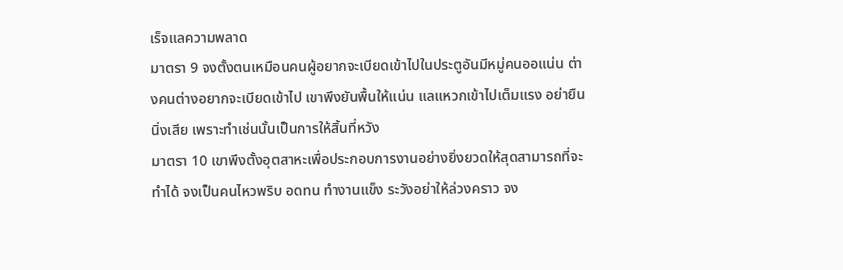เร็จแลความพลาด
มาตรา 9 จงตั้งตนเหมือนคนผู้อยากจะเบียดเข้าไปในประตูอันมีหมู่คนออแน่น ต่างคนต่างอยากจะเบียดเข้าไป เขาพึงยันพื้นให้แน่น แลแหวกเข้าไปเต็มแรง อย่ายืนนิ่งเสีย เพราะทำเช่นนั้นเป็นการให้สิ้นที่หวัง
มาตรา 10 เขาพึงตั้งอุตสาหะเพื่อประกอบการงานอย่างยิ่งยวดให้สุดสามารถที่จะทำได้ จงเป็นคนไหวพริบ อดทน ทำงานแข็ง ระวังอย่าให้ล่วงคราว จง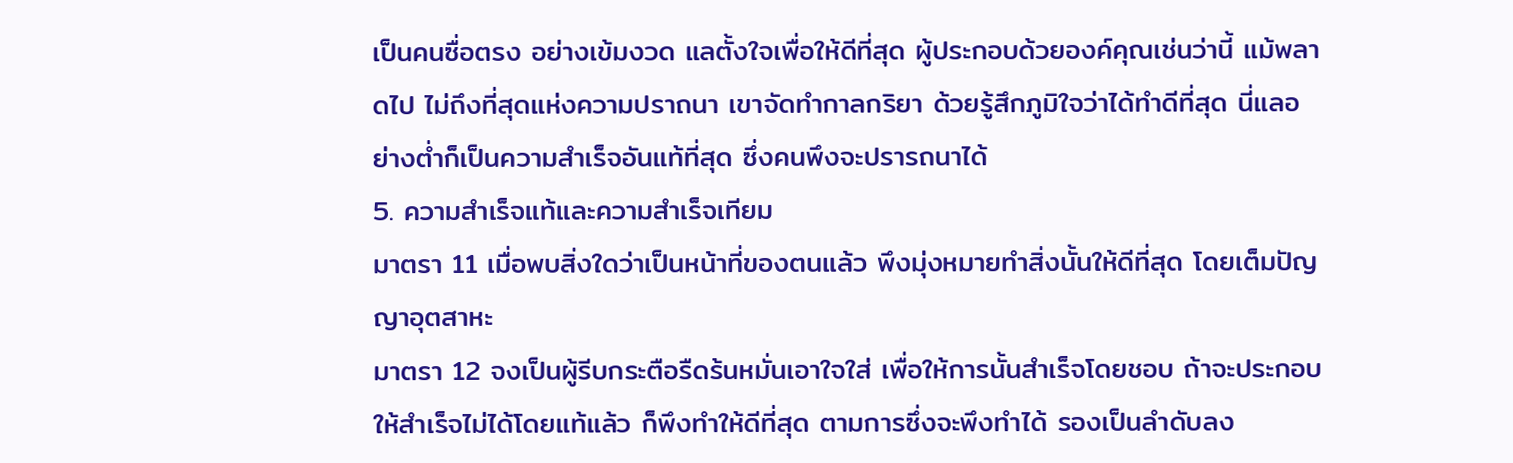เป็นคนซื่อตรง อย่างเข้มงวด แลตั้งใจเพื่อให้ดีที่สุด ผู้ประกอบด้วยองค์คุณเช่นว่านี้ แม้พลาดไป ไม่ถึงที่สุดแห่งความปราถนา เขาจัดทำกาลกริยา ด้วยรู้สึกภูมิใจว่าได้ทำดีที่สุด นี่แลอย่างต่ำก็เป็นความสำเร็จอันแท้ที่สุด ซึ่งคนพึงจะปรารถนาได้
5. ความสำเร็จแท้และความสำเร็จเทียม
มาตรา 11 เมื่อพบสิ่งใดว่าเป็นหน้าที่ของตนแล้ว พึงมุ่งหมายทำสิ่งนั้นให้ดีที่สุด โดยเต็มปัญญาอุตสาหะ
มาตรา 12 จงเป็นผู้รีบกระตือรืดร้นหมั่นเอาใจใส่ เพื่อให้การนั้นสำเร็จโดยชอบ ถ้าจะประกอบให้สำเร็จไม่ได้โดยแท้แล้ว ก็พึงทำให้ดีที่สุด ตามการซึ่งจะพึงทำได้ รองเป็นลำดับลง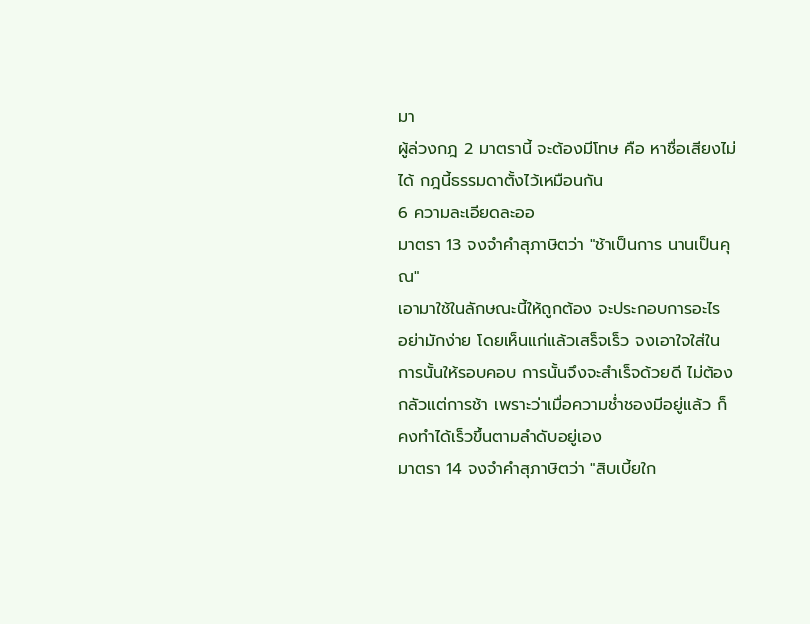มา
ผู้ล่วงกฎ 2 มาตรานี้ จะต้องมีโทษ คือ หาชื่อเสียงไม่ได้ กฎนี้ธรรมดาตั้งไว้เหมือนกัน
6 ความละเอียดละออ
มาตรา 13 จงจำคำสุภาษิตว่า "ช้าเป็นการ นานเป็นคุณ"
เอามาใช้ในลักษณะนี้ให้ถูกต้อง จะประกอบการอะไร อย่ามักง่าย โดยเห็นแก่แล้วเสร็จเร็ว จงเอาใจใส่ในการนั้นให้รอบคอบ การนั้นจึงจะสำเร็จด้วยดี ไม่ต้องกลัวแต่การช้า เพราะว่าเมื่อความช่ำชองมีอยู่แล้ว ก็คงทำได้เร็วขึ้นตามลำดับอยู่เอง
มาตรา 14 จงจำคำสุภาษิตว่า "สิบเบี้ยใก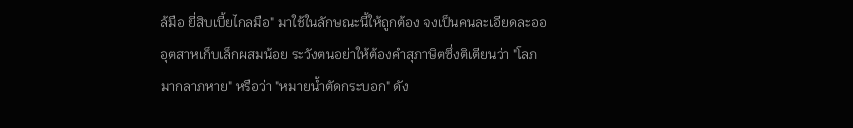ล้มือ ยี่สิบเบี้ยไกลมือ" มาใช้ในลักษณะนี้ให้ถูกต้อง จงเป็นคนละเอียดละออ อุตสาหเก็บเล็กผสมน้อย ระวังตนอย่าให้ต้องคำสุภาษิตซึ่งติเตียนว่า "โลภมากลาภหาย" หรือว่า "หมายน้ำตัดกระบอก" ดัง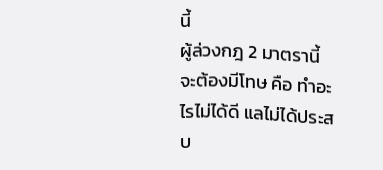นี้
ผู้ล่วงกฎ 2 มาตรานี้ จะต้องมีโทษ คือ ทำอะไรไม่ได้ดี แลไม่ได้ประสบ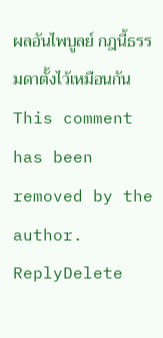ผลอันไพบูลย์ กฎนี้ธรรมดาตั้งไว้เหมือนกัน
This comment has been removed by the author.
ReplyDelete